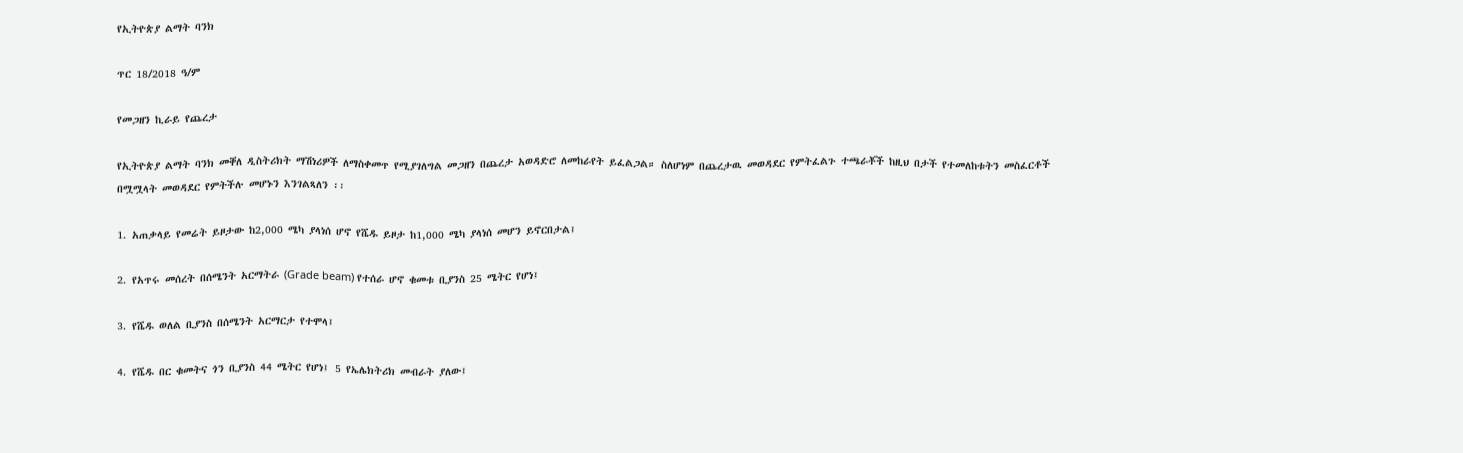የኢትዮጵያ ልማት ባንክ

ጥር 18/2018 ዓ/ም

የመጋዘን ኪራይ የጨረታ

የኢትዮጵያ ልማት ባንክ መቐለ ዲስትሪክት ማሽነሪዎች ለማስቀመጥ የሚያገለግል መጋዘን በጨረታ አወዳድሮ ለመከራየት ይፈልጋል። ስለሆነም በጨረታዉ መወዳደር የምትፈልጉ ተጫራቾች ከዚህ በታች የተመለከቱትን መስፈርቶች በሟሟላት መወዳደር የምትችሉ መሆኑን እንገልጻለን ፡፡

1. አጠቃላይ የመሬት ይዞታው ከ2,000 ሜካ ያላነሰ ሆኖ የሼዱ ይዞታ ከ1,000 ሜካ ያላነሰ መሆን ይኖርበታል፤

2. የአጥሩ መሰረት በሰሜንት አርማትራ (Grade beam) የተሰራ ሆኖ ቁመቱ ቢያንስ 25 ሜትር የሆነ፤

3. የሼዱ ወለል ቢያንስ በሰሜንት አርማርታ የተሞላ፤

4. የሼዱ በር ቁመትና ጎን ቢያንስ 44 ሜትር የሆነ፤ 5 የኤሌክትሪክ መብራት ያለው፤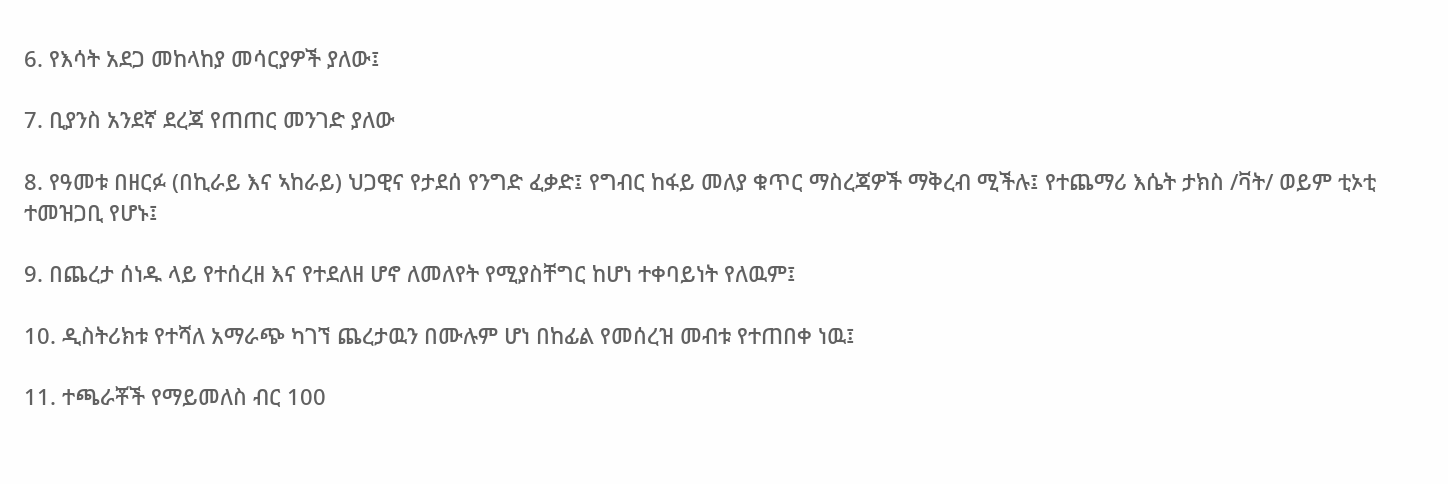6. የእሳት አደጋ መከላከያ መሳርያዎች ያለው፤

7. ቢያንስ አንደኛ ደረጃ የጠጠር መንገድ ያለው

8. የዓመቱ በዘርፉ (በኪራይ እና ኣከራይ) ህጋዊና የታደሰ የንግድ ፈቃድ፤ የግብር ከፋይ መለያ ቁጥር ማስረጃዎች ማቅረብ ሚችሉ፤ የተጨማሪ እሴት ታክስ /ቫት/ ወይም ቲኦቲ ተመዝጋቢ የሆኑ፤

9. በጨረታ ሰነዱ ላይ የተሰረዘ እና የተደለዘ ሆኖ ለመለየት የሚያስቸግር ከሆነ ተቀባይነት የለዉም፤

10. ዲስትሪክቱ የተሻለ አማራጭ ካገኘ ጨረታዉን በሙሉም ሆነ በከፊል የመሰረዝ መብቱ የተጠበቀ ነዉ፤

11. ተጫራቾች የማይመለስ ብር 100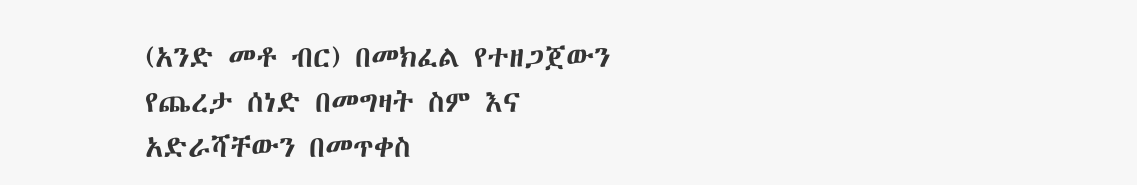(አንድ መቶ ብር) በመክፈል የተዘጋጀውን የጨረታ ሰነድ በመግዛት ስም እና አድራሻቸውን በመጥቀስ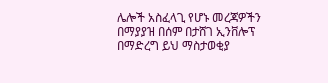ሌሎች አስፈላጊ የሆኑ መረጃዎችን በማያያዝ በሰም በታሸገ ኢንቨሎፕ በማድረግ ይህ ማስታወቂያ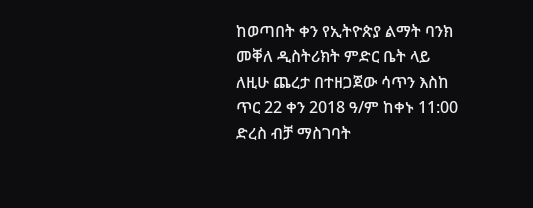ከወጣበት ቀን የኢትዮጵያ ልማት ባንክ መቐለ ዲስትሪክት ምድር ቤት ላይ ለዚሁ ጨረታ በተዘጋጀው ሳጥን እስከ ጥር 22 ቀን 2018 ዓ/ም ከቀኑ 11:00 ድረስ ብቻ ማስገባት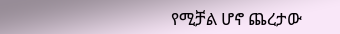የሚቻል ሆኖ ጨረታው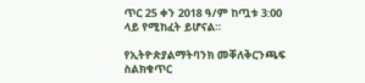ጥር 25 ቀን 2018 ዓ/ም ከጧቱ 3:00 ላይ የሚከፈት ይሆናል።

የኢትዮጵያልማትባንክ መቐለቅርንጫፍ ስልክቁጥር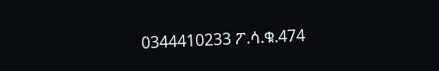0344410233 ፖ.ሳ.ቁ.474